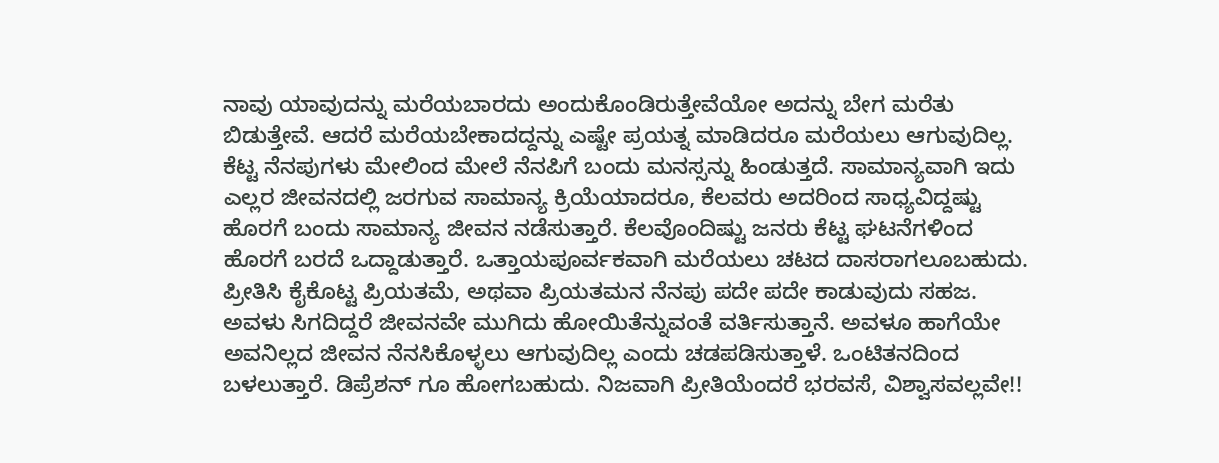ನಾವು ಯಾವುದನ್ನು ಮರೆಯಬಾರದು ಅಂದುಕೊಂಡಿರುತ್ತೇವೆಯೋ ಅದನ್ನು ಬೇಗ ಮರೆತು ಬಿಡುತ್ತೇವೆ. ಆದರೆ ಮರೆಯಬೇಕಾದದ್ದನ್ನು ಎಷ್ಟೇ ಪ್ರಯತ್ನ ಮಾಡಿದರೂ ಮರೆಯಲು ಆಗುವುದಿಲ್ಲ. ಕೆಟ್ಟ ನೆನಪುಗಳು ಮೇಲಿಂದ ಮೇಲೆ ನೆನಪಿಗೆ ಬಂದು ಮನಸ್ಸನ್ನು ಹಿಂಡುತ್ತದೆ. ಸಾಮಾನ್ಯವಾಗಿ ಇದು ಎಲ್ಲರ ಜೀವನದಲ್ಲಿ ಜರಗುವ ಸಾಮಾನ್ಯ ಕ್ರಿಯೆಯಾದರೂ, ಕೆಲವರು ಅದರಿಂದ ಸಾಧ್ಯವಿದ್ದಷ್ಟು ಹೊರಗೆ ಬಂದು ಸಾಮಾನ್ಯ ಜೀವನ ನಡೆಸುತ್ತಾರೆ. ಕೆಲವೊಂದಿಷ್ಟು ಜನರು ಕೆಟ್ಟ ಘಟನೆಗಳಿಂದ ಹೊರಗೆ ಬರದೆ ಒದ್ದಾಡುತ್ತಾರೆ. ಒತ್ತಾಯಪೂರ್ವಕವಾಗಿ ಮರೆಯಲು ಚಟದ ದಾಸರಾಗಲೂಬಹುದು.
ಪ್ರೀತಿಸಿ ಕೈಕೊಟ್ಟ ಪ್ರಿಯತಮೆ, ಅಥವಾ ಪ್ರಿಯತಮನ ನೆನಪು ಪದೇ ಪದೇ ಕಾಡುವುದು ಸಹಜ. ಅವಳು ಸಿಗದಿದ್ದರೆ ಜೀವನವೇ ಮುಗಿದು ಹೋಯಿತೆನ್ನುವಂತೆ ವರ್ತಿಸುತ್ತಾನೆ. ಅವಳೂ ಹಾಗೆಯೇ ಅವನಿಲ್ಲದ ಜೀವನ ನೆನಸಿಕೊಳ್ಳಲು ಆಗುವುದಿಲ್ಲ ಎಂದು ಚಡಪಡಿಸುತ್ತಾಳೆ. ಒಂಟಿತನದಿಂದ ಬಳಲುತ್ತಾರೆ. ಡಿಪ್ರೆಶನ್ ಗೂ ಹೋಗಬಹುದು. ನಿಜವಾಗಿ ಪ್ರೀತಿಯೆಂದರೆ ಭರವಸೆ, ವಿಶ್ವಾಸವಲ್ಲವೇ!!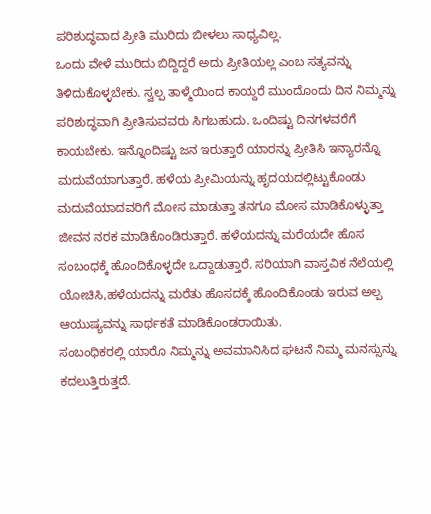ಪರಿಶುದ್ಧವಾದ ಪ್ರೀತಿ ಮುರಿದು ಬೀಳಲು ಸಾಧ್ಯವಿಲ್ಲ.
ಒಂದು ವೇಳೆ ಮುರಿದು ಬಿದ್ದಿದ್ದರೆ ಅದು ಪ್ರೀತಿಯಲ್ಲ ಎಂಬ ಸತ್ಯವನ್ನು ತಿಳಿದುಕೊಳ್ಳಬೇಕು. ಸ್ವಲ್ಪ ತಾಳ್ಮೆಯಿಂದ ಕಾಯ್ದರೆ ಮುಂದೊಂದು ದಿನ ನಿಮ್ಮನ್ನು ಪರಿಶುದ್ಧವಾಗಿ ಪ್ರೀತಿಸುವವರು ಸಿಗಬಹುದು. ಒಂದಿಷ್ಟು ದಿನಗಳವರೆಗೆ ಕಾಯಬೇಕು. ಇನ್ನೊಂದಿಷ್ಟು ಜನ ಇರುತ್ತಾರೆ ಯಾರನ್ನು ಪ್ರೀತಿಸಿ ಇನ್ಯಾರನ್ನೊ ಮದುವೆಯಾಗುತ್ತಾರೆ. ಹಳೆಯ ಪ್ರೀಮಿಯನ್ನು ಹೃದಯದಲ್ಲಿಟ್ಟುಕೊಂಡು ಮದುವೆಯಾದವರಿಗೆ ಮೋಸ ಮಾಡುತ್ತಾ ತನಗೂ ಮೋಸ ಮಾಡಿಕೊಳ್ಳುತ್ತಾ ಜೀವನ ನರಕ ಮಾಡಿಕೊಂಡಿರುತ್ತಾರೆ. ಹಳೆಯದನ್ನು ಮರೆಯದೇ ಹೊಸ ಸಂಬಂಧಕ್ಕೆ ಹೊಂದಿಕೊಳ್ಳದೇ ಒದ್ದಾಡುತ್ತಾರೆ. ಸರಿಯಾಗಿ ವಾಸ್ತವಿಕ ನೆಲೆಯಲ್ಲಿ ಯೋಚಿಸಿ,ಹಳೆಯದನ್ನು ಮರೆತು ಹೊಸದಕ್ಕೆ ಹೊಂದಿಕೊಂಡು ಇರುವ ಅಲ್ಪ ಆಯುಷ್ಯವನ್ನು ಸಾರ್ಥಕತೆ ಮಾಡಿಕೊಂಡರಾಯಿತು.
ಸಂಬಂಧಿಕರಲ್ಲಿ ಯಾರೊ ನಿಮ್ಮನ್ನು ಅವಮಾನಿಸಿದ ಘಟನೆ ನಿಮ್ಮ ಮನಸ್ಸುನ್ನು ಕದಲುತ್ತಿರುತ್ತದೆ.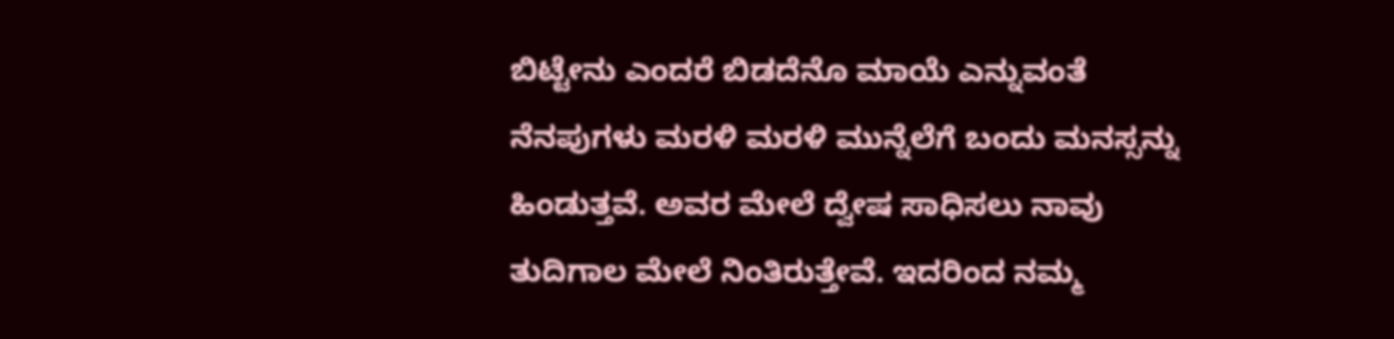ಬಿಟ್ಟೇನು ಎಂದರೆ ಬಿಡದೆನೊ ಮಾಯೆ ಎನ್ನುವಂತೆ ನೆನಪುಗಳು ಮರಳಿ ಮರಳಿ ಮುನ್ನೆಲೆಗೆ ಬಂದು ಮನಸ್ಸನ್ನು ಹಿಂಡುತ್ತವೆ. ಅವರ ಮೇಲೆ ದ್ವೇಷ ಸಾಧಿಸಲು ನಾವು ತುದಿಗಾಲ ಮೇಲೆ ನಿಂತಿರುತ್ತೇವೆ. ಇದರಿಂದ ನಮ್ಮ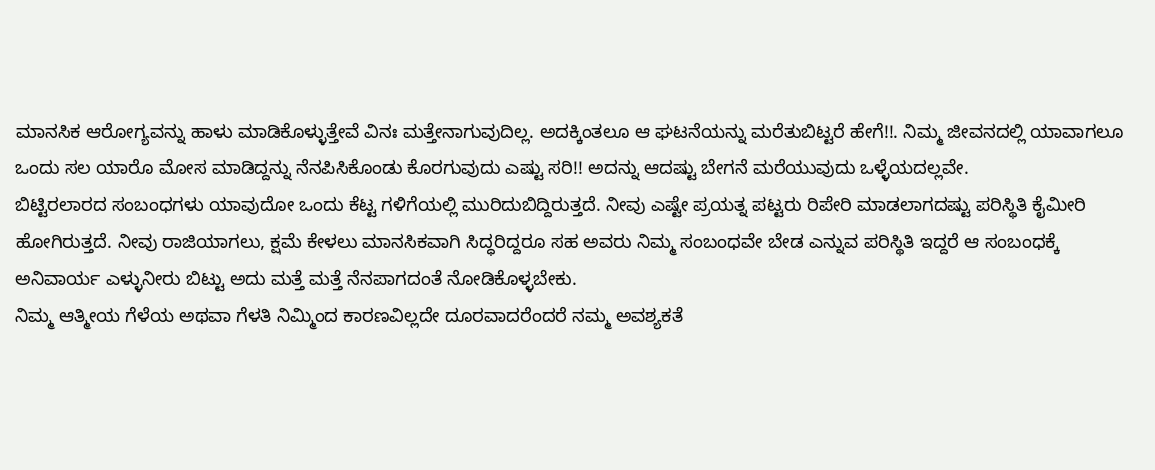ಮಾನಸಿಕ ಆರೋಗ್ಯವನ್ನು ಹಾಳು ಮಾಡಿಕೊಳ್ಳುತ್ತೇವೆ ವಿನಃ ಮತ್ತೇನಾಗುವುದಿಲ್ಲ. ಅದಕ್ಕಿಂತಲೂ ಆ ಘಟನೆಯನ್ನು ಮರೆತುಬಿಟ್ಟರೆ ಹೇಗೆ!!. ನಿಮ್ಮ ಜೀವನದಲ್ಲಿ ಯಾವಾಗಲೂ ಒಂದು ಸಲ ಯಾರೊ ಮೋಸ ಮಾಡಿದ್ದನ್ನು ನೆನಪಿಸಿಕೊಂಡು ಕೊರಗುವುದು ಎಷ್ಟು ಸರಿ!! ಅದನ್ನು ಆದಷ್ಟು ಬೇಗನೆ ಮರೆಯುವುದು ಒಳ್ಳೆಯದಲ್ಲವೇ.
ಬಿಟ್ಟಿರಲಾರದ ಸಂಬಂಧಗಳು ಯಾವುದೋ ಒಂದು ಕೆಟ್ಟ ಗಳಿಗೆಯಲ್ಲಿ ಮುರಿದುಬಿದ್ದಿರುತ್ತದೆ. ನೀವು ಎಷ್ಟೇ ಪ್ರಯತ್ನ ಪಟ್ಟರು ರಿಪೇರಿ ಮಾಡಲಾಗದಷ್ಟು ಪರಿಸ್ಥಿತಿ ಕೈಮೀರಿ ಹೋಗಿರುತ್ತದೆ. ನೀವು ರಾಜಿಯಾಗಲು, ಕ್ಷಮೆ ಕೇಳಲು ಮಾನಸಿಕವಾಗಿ ಸಿದ್ಧರಿದ್ದರೂ ಸಹ ಅವರು ನಿಮ್ಮ ಸಂಬಂಧವೇ ಬೇಡ ಎನ್ನುವ ಪರಿಸ್ಥಿತಿ ಇದ್ದರೆ ಆ ಸಂಬಂಧಕ್ಕೆ ಅನಿವಾರ್ಯ ಎಳ್ಳುನೀರು ಬಿಟ್ಟು ಅದು ಮತ್ತೆ ಮತ್ತೆ ನೆನಪಾಗದಂತೆ ನೋಡಿಕೊಳ್ಳಬೇಕು.
ನಿಮ್ಮ ಆತ್ಮೀಯ ಗೆಳೆಯ ಅಥವಾ ಗೆಳತಿ ನಿಮ್ಮಿಂದ ಕಾರಣವಿಲ್ಲದೇ ದೂರವಾದರೆಂದರೆ ನಮ್ಮ ಅವಶ್ಯಕತೆ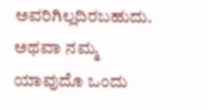ಅವರಿಗಿಲ್ಲದಿರಬಹುದು. ಅಥವಾ ನಮ್ಮ ಯಾವುದೊ ಒಂದು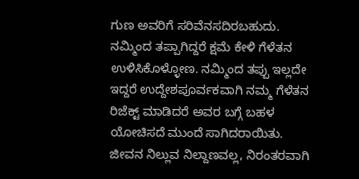ಗುಣ ಅವರಿಗೆ ಸರಿವೆನಸದಿರಬಹುದು. ನಮ್ಮಿಂದ ತಪ್ಪಾಗಿದ್ದರೆ ಕ್ಷಮೆ ಕೇಳಿ ಗೆಳೆತನ ಉಳಿಸಿಕೊಳ್ಳೋಣ. ನಮ್ಮಿಂದ ತಪ್ಪು ಇಲ್ಲದೇ ಇದ್ದರೆ ಉದ್ದೇಶಪೂರ್ವಕವಾಗಿ ನಮ್ಮ ಗೆಳೆತನ ರಿಜೆಕ್ಟ್ ಮಾಡಿದರೆ ಅವರ ಬಗ್ಗೆ ಬಹಳ ಯೋಚಿಸದೆ ಮುಂದೆ ಸಾಗಿದರಾಯಿತು. ಜೀವನ ನಿಲ್ಲುವ ನಿಲ್ದಾಣವಲ್ಲ, ನಿರಂತರವಾಗಿ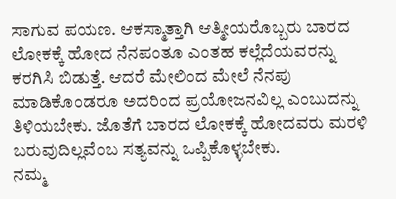ಸಾಗುವ ಪಯಣ. ಆಕಸ್ಮಾತ್ತಾಗಿ ಆತ್ಮೀಯರೊಬ್ಬರು ಬಾರದ ಲೋಕಕ್ಕೆ ಹೋದ ನೆನಪಂತೂ ಎಂತಹ ಕಲ್ಲೆದೆಯವರನ್ನು ಕರಗಿಸಿ ಬಿಡುತ್ತೆ. ಆದರೆ ಮೇಲಿಂದ ಮೇಲೆ ನೆನಪು ಮಾಡಿಕೊಂಡರೂ ಅದರಿಂದ ಪ್ರಯೋಜನವಿಲ್ಲ ಎಂಬುದನ್ನು ತಿಳಿಯಬೇಕು. ಜೊತೆಗೆ ಬಾರದ ಲೋಕಕ್ಕೆ ಹೋದವರು ಮರಳಿ ಬರುವುದಿಲ್ಲವೆಂಬ ಸತ್ಯವನ್ನು ಒಪ್ಪಿಕೊಳ್ಳಬೇಕು.
ನಮ್ಮ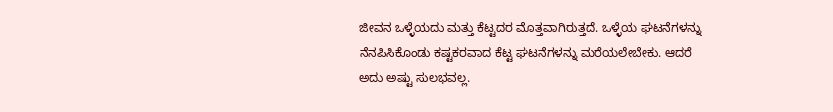ಜೀವನ ಒಳ್ಳೆಯದು ಮತ್ತು ಕೆಟ್ಟದರ ಮೊತ್ತವಾಗಿರುತ್ತದೆ. ಒಳ್ಳೆಯ ಘಟನೆಗಳನ್ನು ನೆನಪಿಸಿಕೊಂಡು ಕಷ್ಟಕರವಾದ ಕೆಟ್ಟ ಘಟನೆಗಳನ್ನು ಮರೆಯಲೇಬೇಕು. ಆದರೆ ಅದು ಅಷ್ಟು ಸುಲಭವಲ್ಲ.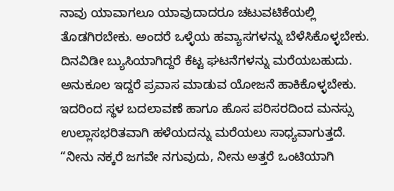ನಾವು ಯಾವಾಗಲೂ ಯಾವುದಾದರೂ ಚಟುವಟಿಕೆಯಲ್ಲಿ ತೊಡಗಿರಬೇಕು. ಅಂದರೆ ಒಳ್ಳೆಯ ಹವ್ಯಾಸಗಳನ್ನು ಬೆಳೆಸಿಕೊಳ್ಳಬೇಕು. ದಿನವಿಡೀ ಬ್ಯುಸಿಯಾಗಿದ್ದರೆ ಕೆಟ್ಟ ಘಟನೆಗಳನ್ನು ಮರೆಯಬಹುದು. ಅನುಕೂಲ ಇದ್ದರೆ ಪ್ರವಾಸ ಮಾಡುವ ಯೋಜನೆ ಹಾಕಿಕೊಳ್ಳಬೇಕು. ಇದರಿಂದ ಸ್ಥಳ ಬದಲಾವಣೆ ಹಾಗೂ ಹೊಸ ಪರಿಸರದಿಂದ ಮನಸ್ಸು ಉಲ್ಲಾಸಭರಿತವಾಗಿ ಹಳೆಯದನ್ನು ಮರೆಯಲು ಸಾಧ್ಯವಾಗುತ್ತದೆ.
“ನೀನು ನಕ್ಕರೆ ಜಗವೇ ನಗುವುದು, ನೀನು ಅತ್ತರೆ ಒಂಟಿಯಾಗಿ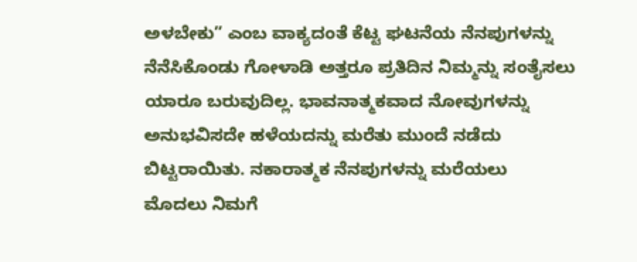ಅಳಬೇಕು” ಎಂಬ ವಾಕ್ಯದಂತೆ ಕೆಟ್ಟ ಘಟನೆಯ ನೆನಪುಗಳನ್ನು ನೆನೆಸಿಕೊಂಡು ಗೋಳಾಡಿ ಅತ್ತರೂ ಪ್ರತಿದಿನ ನಿಮ್ಮನ್ನು ಸಂತೈಸಲು ಯಾರೂ ಬರುವುದಿಲ್ಲ. ಭಾವನಾತ್ಮಕವಾದ ನೋವುಗಳನ್ನು ಅನುಭವಿಸದೇ ಹಳೆಯದನ್ನು ಮರೆತು ಮುಂದೆ ನಡೆದು ಬಿಟ್ಟರಾಯಿತು. ನಕಾರಾತ್ಮಕ ನೆನಪುಗಳನ್ನು ಮರೆಯಲು ಮೊದಲು ನಿಮಗೆ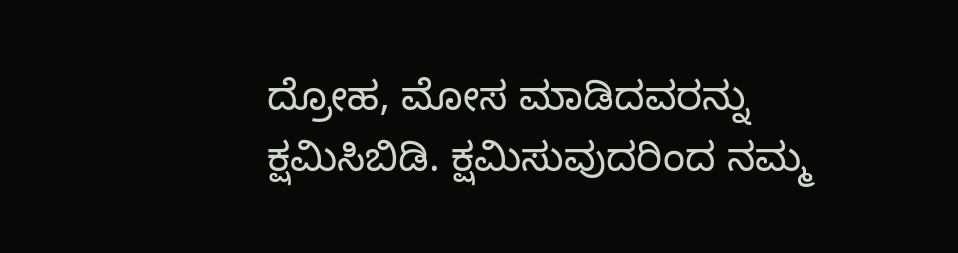ದ್ರೋಹ, ಮೋಸ ಮಾಡಿದವರನ್ನು ಕ್ಷಮಿಸಿಬಿಡಿ. ಕ್ಷಮಿಸುವುದರಿಂದ ನಮ್ಮ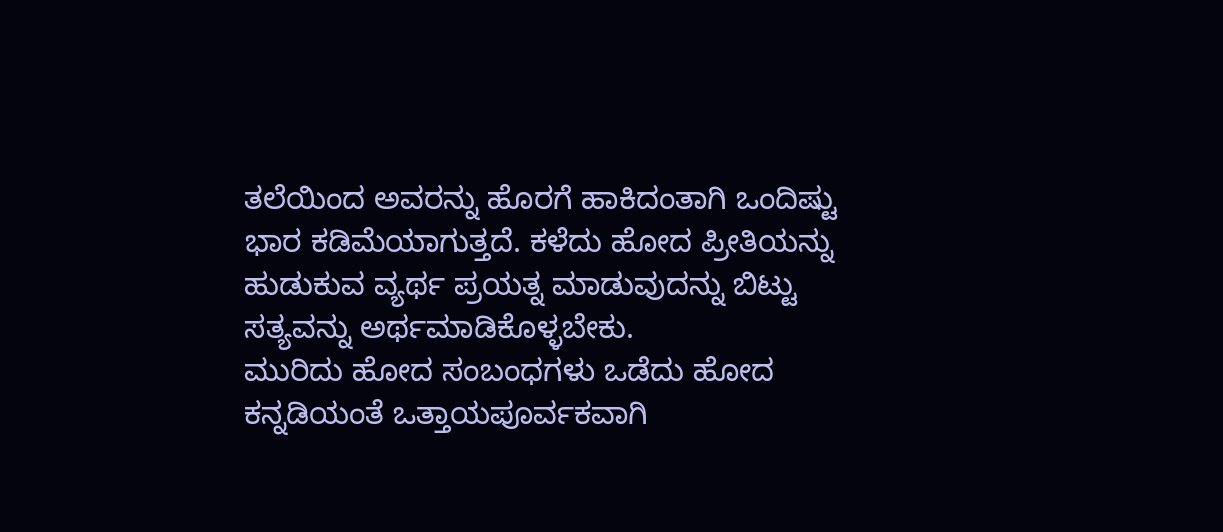ತಲೆಯಿಂದ ಅವರನ್ನು ಹೊರಗೆ ಹಾಕಿದಂತಾಗಿ ಒಂದಿಷ್ಟು ಭಾರ ಕಡಿಮೆಯಾಗುತ್ತದೆ. ಕಳೆದು ಹೋದ ಪ್ರೀತಿಯನ್ನು ಹುಡುಕುವ ವ್ಯರ್ಥ ಪ್ರಯತ್ನ ಮಾಡುವುದನ್ನು ಬಿಟ್ಟು ಸತ್ಯವನ್ನು ಅರ್ಥಮಾಡಿಕೊಳ್ಳಬೇಕು.
ಮುರಿದು ಹೋದ ಸಂಬಂಧಗಳು ಒಡೆದು ಹೋದ ಕನ್ನಡಿಯಂತೆ ಒತ್ತಾಯಪೂರ್ವಕವಾಗಿ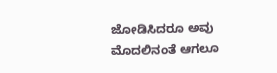ಜೋಡಿಸಿದರೂ ಅವು ಮೊದಲಿನಂತೆ ಆಗಲೂ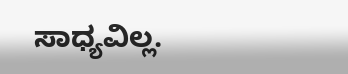ಸಾಧ್ಯವಿಲ್ಲ.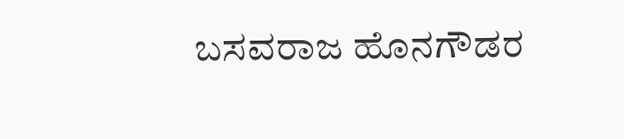ಬಸವರಾಜ ಹೊನಗೌಡರ